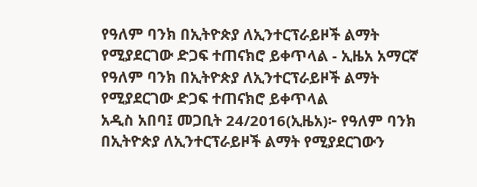የዓለም ባንክ በኢትዮጵያ ለኢንተርፕራይዞች ልማት የሚያደርገው ድጋፍ ተጠናክሮ ይቀጥላል - ኢዜአ አማርኛ
የዓለም ባንክ በኢትዮጵያ ለኢንተርፕራይዞች ልማት የሚያደርገው ድጋፍ ተጠናክሮ ይቀጥላል
አዲስ አበባ፤ መጋቢት 24/2016(ኢዜአ)፦ የዓለም ባንክ በኢትዮጵያ ለኢንተርፕራይዞች ልማት የሚያደርገውን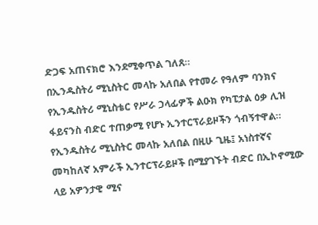ድጋፍ አጠናክሮ እንደሚቀጥል ገለጸ።
በኢንዱስትሪ ሚኒስትር መላኩ አለበል የተመራ የዓለም ባንክና የኢንዱስትሪ ሚኒስቴር የሥራ ኃላፊዎች ልዑክ የካፒታል ዕቃ ሊዝ ፋይናንስ ብድር ተጠቃሚ የሆኑ ኢንተርፕራይዞችን ጎብኝተዋል።
የኢንዱስትሪ ሚኒስትር መላኩ አለበል በዚሁ ጊዜ፤ አነስተኛና መካከለኛ አምራች ኢንተርፕራይዞች በሚያገኙት ብድር በኢኮኖሚው ላይ አዎንታዊ ሚና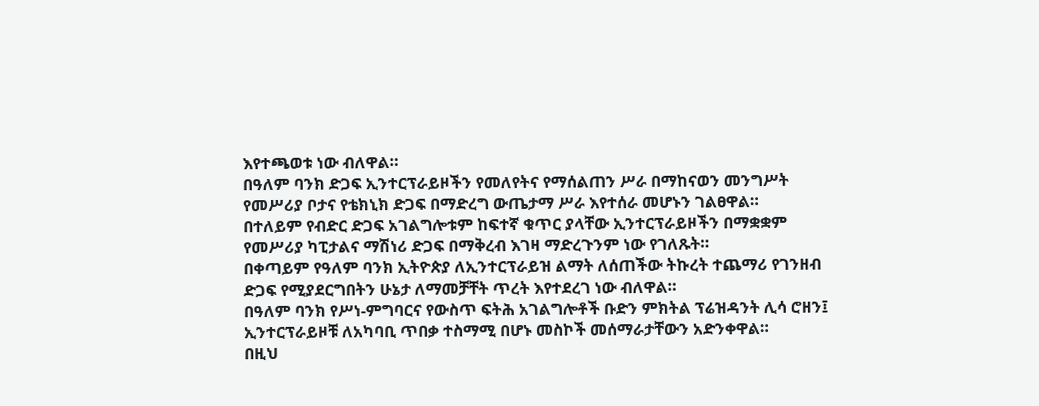እየተጫወቱ ነው ብለዋል።
በዓለም ባንክ ድጋፍ ኢንተርፕራይዞችን የመለየትና የማሰልጠን ሥራ በማከናወን መንግሥት የመሥሪያ ቦታና የቴክኒክ ድጋፍ በማድረግ ውጤታማ ሥራ እየተሰራ መሆኑን ገልፀዋል።
በተለይም የብድር ድጋፍ አገልግሎቱም ከፍተኛ ቁጥር ያላቸው ኢንተርፕራይዞችን በማቋቋም የመሥሪያ ካፒታልና ማሽነሪ ድጋፍ በማቅረብ እገዛ ማድረጉንም ነው የገለጹት።
በቀጣይም የዓለም ባንክ ኢትዮጵያ ለኢንተርፕራይዝ ልማት ለሰጠችው ትኩረት ተጨማሪ የገንዘብ ድጋፍ የሚያደርግበትን ሁኔታ ለማመቻቸት ጥረት እየተደረገ ነው ብለዋል።
በዓለም ባንክ የሥነ-ምግባርና የውስጥ ፍትሕ አገልግሎቶች ቡድን ምክትል ፕሬዝዳንት ሊሳ ሮዘን፤ ኢንተርፕራይዞቹ ለአካባቢ ጥበቃ ተስማሚ በሆኑ መስኮች መሰማራታቸውን አድንቀዋል።
በዚህ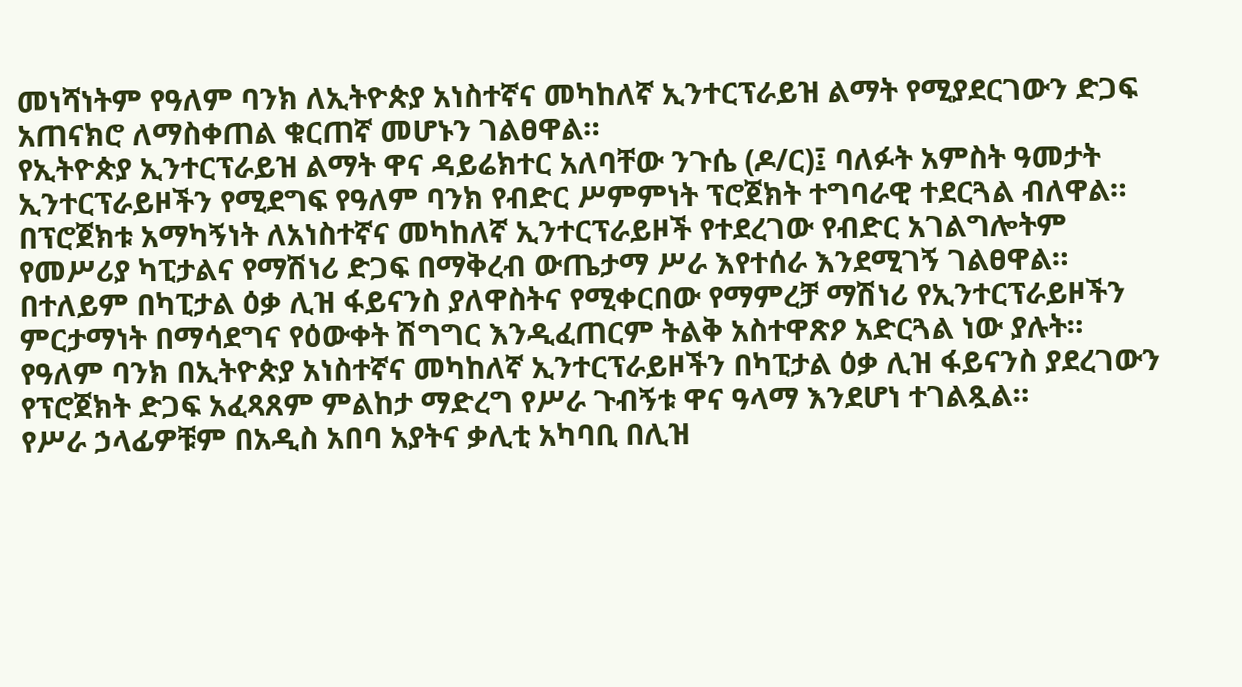መነሻነትም የዓለም ባንክ ለኢትዮጵያ አነስተኛና መካከለኛ ኢንተርፕራይዝ ልማት የሚያደርገውን ድጋፍ አጠናክሮ ለማስቀጠል ቁርጠኛ መሆኑን ገልፀዋል።
የኢትዮጵያ ኢንተርፕራይዝ ልማት ዋና ዳይሬክተር አለባቸው ንጉሴ (ዶ/ር)፤ ባለፉት አምስት ዓመታት ኢንተርፕራይዞችን የሚደግፍ የዓለም ባንክ የብድር ሥምምነት ፕሮጀክት ተግባራዊ ተደርጓል ብለዋል።
በፕሮጀክቱ አማካኝነት ለአነስተኛና መካከለኛ ኢንተርፕራይዞች የተደረገው የብድር አገልግሎትም የመሥሪያ ካፒታልና የማሽነሪ ድጋፍ በማቅረብ ውጤታማ ሥራ እየተሰራ እንደሚገኝ ገልፀዋል።
በተለይም በካፒታል ዕቃ ሊዝ ፋይናንስ ያለዋስትና የሚቀርበው የማምረቻ ማሽነሪ የኢንተርፕራይዞችን ምርታማነት በማሳደግና የዕውቀት ሽግግር እንዲፈጠርም ትልቅ አስተዋጽዖ አድርጓል ነው ያሉት።
የዓለም ባንክ በኢትዮጵያ አነስተኛና መካከለኛ ኢንተርፕራይዞችን በካፒታል ዕቃ ሊዝ ፋይናንስ ያደረገውን የፕሮጀክት ድጋፍ አፈጻጸም ምልከታ ማድረግ የሥራ ጉብኝቱ ዋና ዓላማ እንደሆነ ተገልጿል።
የሥራ ኃላፊዎቹም በአዲስ አበባ አያትና ቃሊቲ አካባቢ በሊዝ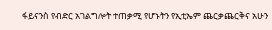ፋይናንስ የብድር አገልግሎት ተጠቃሚ የሆኑትን የኢቲኤም ጨርቃጨርቅና አሁን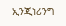ኢንጂነሪንግ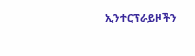ኢንተርፕራይዞችን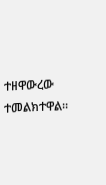ተዘዋውረው ተመልክተዋል።